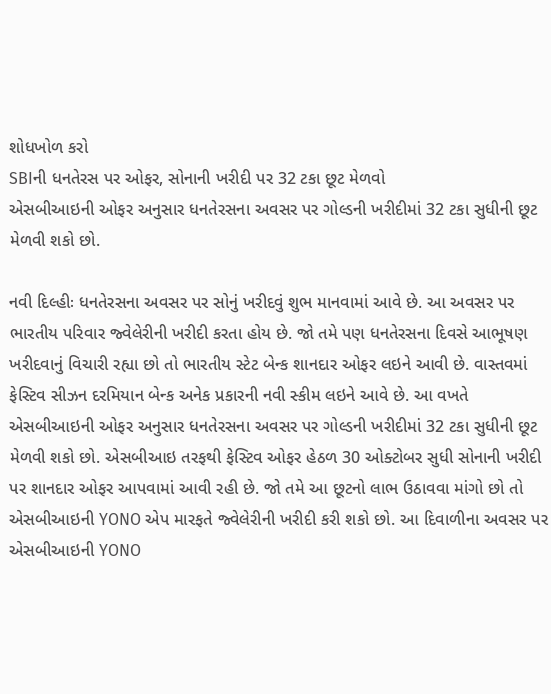શોધખોળ કરો
SBIની ધનતેરસ પર ઓફર, સોનાની ખરીદી પર 32 ટકા છૂટ મેળવો
એસબીઆઇની ઓફર અનુસાર ધનતેરસના અવસર પર ગોલ્ડની ખરીદીમાં 32 ટકા સુધીની છૂટ મેળવી શકો છો.

નવી દિલ્હીઃ ધનતેરસના અવસર પર સોનું ખરીદવું શુભ માનવામાં આવે છે. આ અવસર પર ભારતીય પરિવાર જ્વેલેરીની ખરીદી કરતા હોય છે. જો તમે પણ ધનતેરસના દિવસે આભૂષણ ખરીદવાનું વિચારી રહ્યા છો તો ભારતીય સ્ટેટ બેન્ક શાનદાર ઓફર લઇને આવી છે. વાસ્તવમાં ફેસ્ટિવ સીઝન દરમિયાન બેન્ક અનેક પ્રકારની નવી સ્કીમ લઇને આવે છે. આ વખતે એસબીઆઇની ઓફર અનુસાર ધનતેરસના અવસર પર ગોલ્ડની ખરીદીમાં 32 ટકા સુધીની છૂટ મેળવી શકો છો. એસબીઆઇ તરફથી ફેસ્ટિવ ઓફર હેઠળ 30 ઓક્ટોબર સુધી સોનાની ખરીદી પર શાનદાર ઓફર આપવામાં આવી રહી છે. જો તમે આ છૂટનો લાભ ઉઠાવવા માંગો છો તો એસબીઆઇની YONO એપ મારફતે જ્વેલેરીની ખરીદી કરી શકો છો. આ દિવાળીના અવસર પર એસબીઆઇની YONO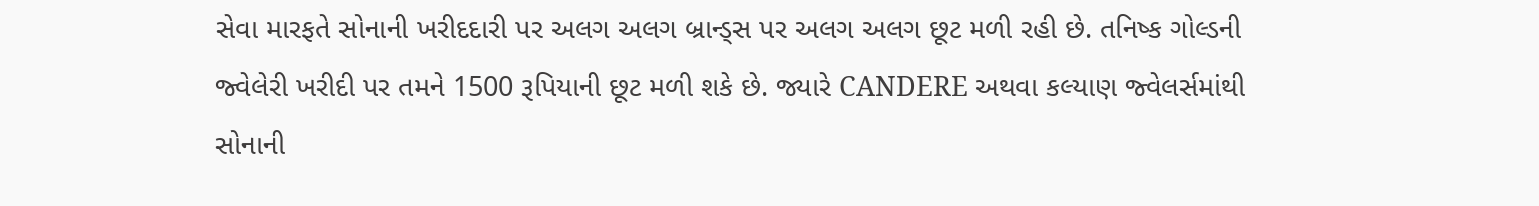સેવા મારફતે સોનાની ખરીદદારી પર અલગ અલગ બ્રાન્ડ્સ પર અલગ અલગ છૂટ મળી રહી છે. તનિષ્ક ગોલ્ડની જ્વેલેરી ખરીદી પર તમને 1500 રૂપિયાની છૂટ મળી શકે છે. જ્યારે CANDERE અથવા કલ્યાણ જ્વેલર્સમાંથી સોનાની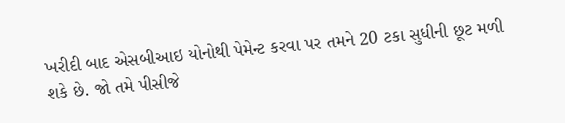ખરીદી બાદ એસબીઆઇ યોનોથી પેમેન્ટ કરવા પર તમને 20 ટકા સુધીની છૂટ મળી શકે છે. જો તમે પીસીજે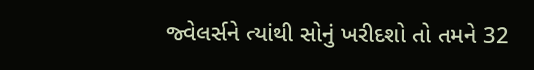જ્વેલર્સને ત્યાંથી સોનું ખરીદશો તો તમને 32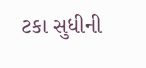ટકા સુધીની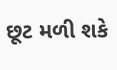છૂટ મળી શકે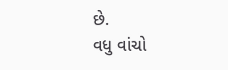છે.
વધુ વાંચો